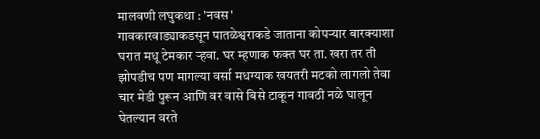मालवणी लघुकथा : 'नवस'
गावकारवाड्याकडसून पातळेश्वराकडे जाताना कोपऱ्यार बारक्याशा घरात मधू टेमकार ऱ्हवा. घर म्हणाक फक्त घर ता. खरा तर ती झोपडीच पण मागल्या वर्सा मधग्याक खयतरी मटको लागलो तेवा चार मेडी पुरून आणि वर वासे बिसे टाकून गावठी नळे घालून घेतल्यान वरते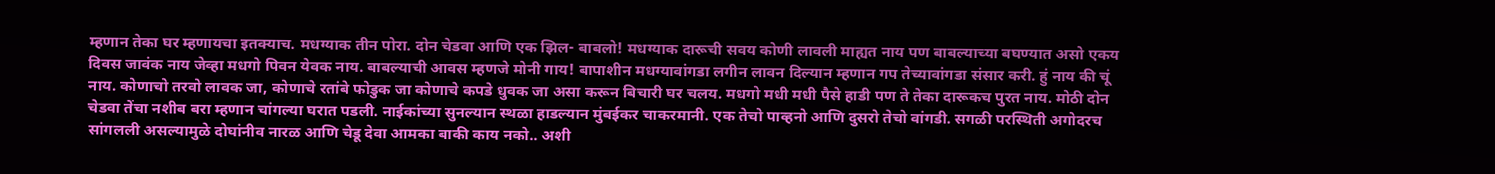म्हणान तेका घर म्हणायचा इतक्याच. मधग्याक तीन पोरा. दोन चेडवा आणि एक झिल- बाबलो! मधग्याक दारूची सवय कोणी लावली माह्यत नाय पण बाबल्याच्या बघण्यात असो एकय दिवस जावंक नाय जेव्हा मधगो पिवन येवक नाय. बाबल्याची आवस म्हणजे मोनी गाय! बापाशीन मधग्यावांगडा लगीन लावन दिल्यान म्हणान गप तेच्यावांगडा संसार करी. हुं नाय की चूं नाय. कोणाचो तरवो लावक जा, कोणाचे रतांबे फोडुक जा कोणाचे कपडे धुवक जा असा करून बिचारी घर चलय. मधगो मधी मधी पैसे हाडी पण ते तेका दारूकच पुरत नाय. मोठी दोन चेडवा तेंचा नशीब बरा म्हणान चांगल्या घरात पडली. नाईकांच्या सुनल्यान स्थळा हाडल्यान मुंबईकर चाकरमानी. एक तेचो पाव्हनो आणि दुसरो तेचो वांगडी. सगळी परस्थिती अगोदरच सांगलली असल्यामुळे दोघांनीव नारळ आणि चेडू देवा आमका बाकी काय नको.. अशी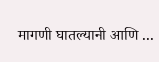मागणी घातल्यानी आणि ...